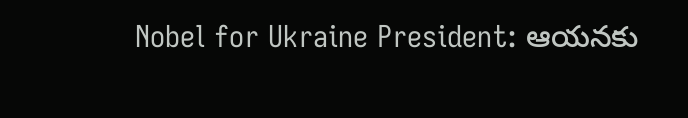Nobel for Ukraine President: ఆయనకు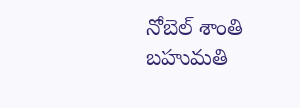నోబెల్ శాంతి బహుమతి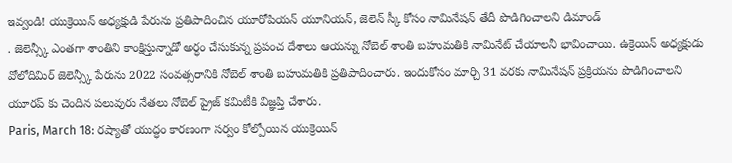ఇవ్వండి! యుక్రెయిన్ అధ్యక్షుడి పేరును ప్రతిపాదించిన యూరోపియన్ యూనియన్, జెలెన్ స్కీ కోసం నామినేషన్ తేదీ పొడిగించాలని డిమాండ్
. జెలెన్స్కీ ఎంతగా శాంతిని కాంక్షిస్తున్నాడో అర్ధం చేసుకున్న ప్రపంచ దేశాలు ఆయన్ను నోబెల్ శాంతి బహుమతికి నామినేట్ చేయాలనీ భావించాయి. ఉక్రెయిన్ అధ్యక్షుడు వోలోదిమిర్ జెలెన్స్కీ పేరును 2022 సంవత్సరానికి నోబెల్ శాంతి బహుమతికి ప్రతిపాదించారు. ఇందుకోసం మార్చి 31 వరకు నామినేషన్ ప్రక్రియను పొడిగించాలని యూరప్ కు చెందిన పలువురు నేతలు నోబెల్ ప్రైజ్ కమిటీకి విజ్ఞప్తి చేశారు.
Paris, March 18: రష్యాతో యుద్ధం కారణంగా సర్వం కోల్పోయిన యుక్రెయిన్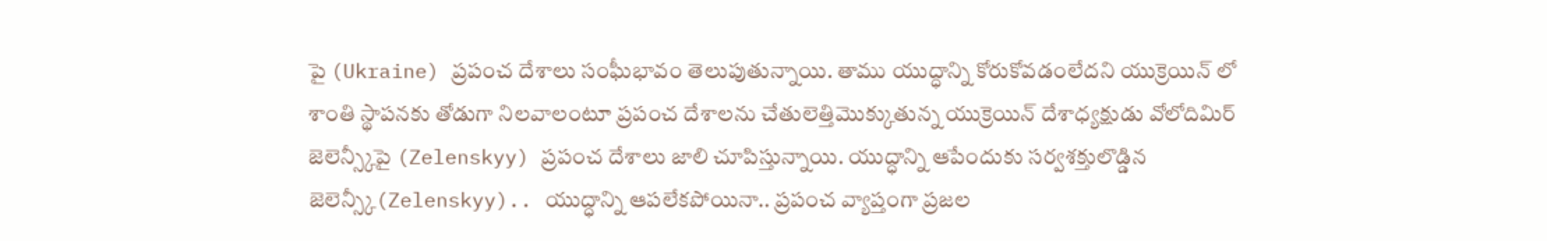పై (Ukraine) ప్రపంచ దేశాలు సంఘీభావం తెలుపుతున్నాయి. తాము యుద్ధాన్ని కోరుకోవడంలేదని యుక్రెయిన్ లో శాంతి స్థాపనకు తోడుగా నిలవాలంటూ ప్రపంచ దేశాలను చేతులెత్తిమొక్కుతున్న యుక్రెయిన్ దేశాధ్యక్షుడు వోలోదిమిర్ జెలెన్స్కీపై (Zelenskyy) ప్రపంచ దేశాలు జాలి చూపిస్తున్నాయి. యుద్ధాన్ని ఆపేందుకు సర్వశక్తులొడ్డిన జెలెన్స్కీ(Zelenskyy).. యుద్ధాన్ని ఆపలేకపోయినా.. ప్రపంచ వ్యాప్తంగా ప్రజల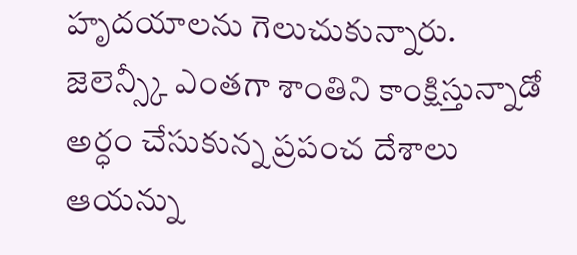హృదయాలను గెలుచుకున్నారు. జెలెన్స్కీ ఎంతగా శాంతిని కాంక్షిస్తున్నాడో అర్ధం చేసుకున్న ప్రపంచ దేశాలు ఆయన్ను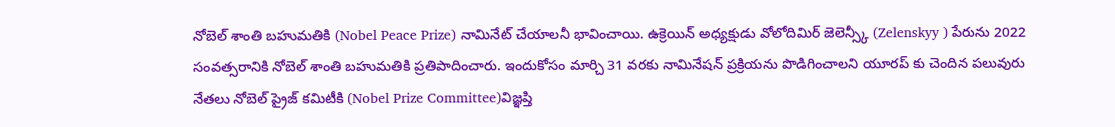నోబెల్ శాంతి బహుమతికి (Nobel Peace Prize) నామినేట్ చేయాలనీ భావించాయి. ఉక్రెయిన్ అధ్యక్షుడు వోలోదిమిర్ జెలెన్స్కీ (Zelenskyy ) పేరును 2022 సంవత్సరానికి నోబెల్ శాంతి బహుమతికి ప్రతిపాదించారు. ఇందుకోసం మార్చి 31 వరకు నామినేషన్ ప్రక్రియను పొడిగించాలని యూరప్ కు చెందిన పలువురు నేతలు నోబెల్ ప్రైజ్ కమిటీకి (Nobel Prize Committee)విజ్ఞప్తి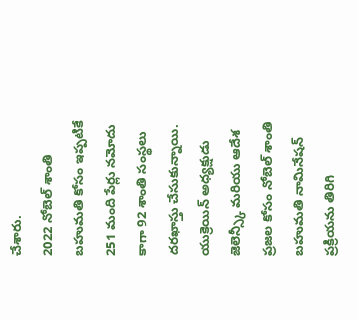చేశారు.
2022 నోబెల్ శాంతి బహుమతి కోసం ఇప్పటికే 251 మంది పేర్లు నమోదు కాగా 92 శాంతి సంస్థలు దరఖాస్తు చేసుకున్నాయి. యుక్రెయిన్ అధ్యక్షుడు జెలెన్స్కీ మరియు ఆదేశ ప్రజల కోసం నోబెల్ శాంతి బహుమతి నామినేషన్ ప్రక్రియను తిరిగి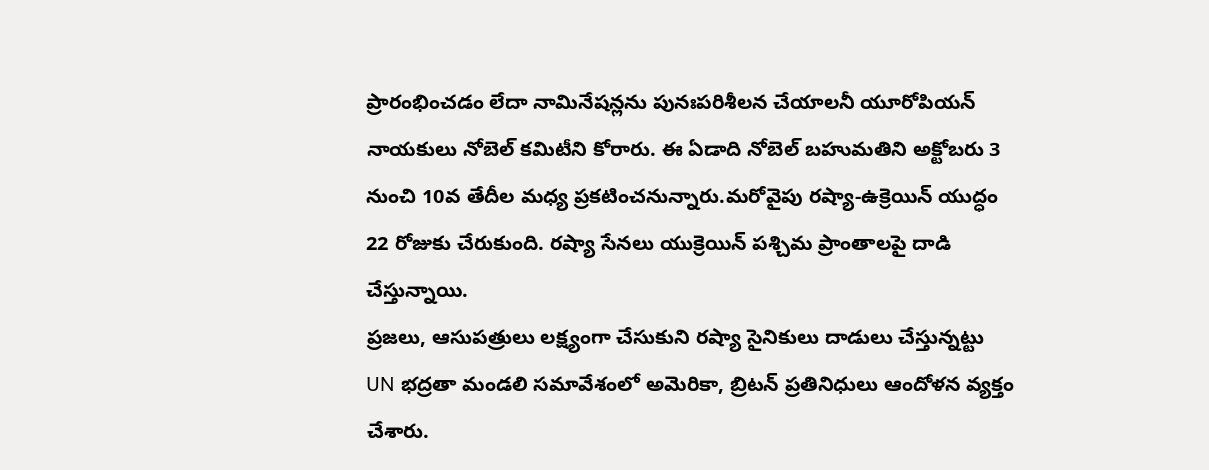ప్రారంభించడం లేదా నామినేషన్లను పునఃపరిశీలన చేయాలనీ యూరోపియన్ నాయకులు నోబెల్ కమిటీని కోరారు. ఈ ఏడాది నోబెల్ బహుమతిని అక్టోబరు 3 నుంచి 10వ తేదీల మధ్య ప్రకటించనున్నారు.మరోవైపు రష్యా-ఉక్రెయిన్ యుద్ధం 22 రోజుకు చేరుకుంది. రష్యా సేనలు యుక్రెయిన్ పశ్చిమ ప్రాంతాలపై దాడి చేస్తున్నాయి.
ప్రజలు, ఆసుపత్రులు లక్ష్యంగా చేసుకుని రష్యా సైనికులు దాడులు చేస్తున్నట్టు UN భద్రతా మండలి సమావేశంలో అమెరికా, బ్రిటన్ ప్రతినిధులు ఆందోళన వ్యక్తం చేశారు.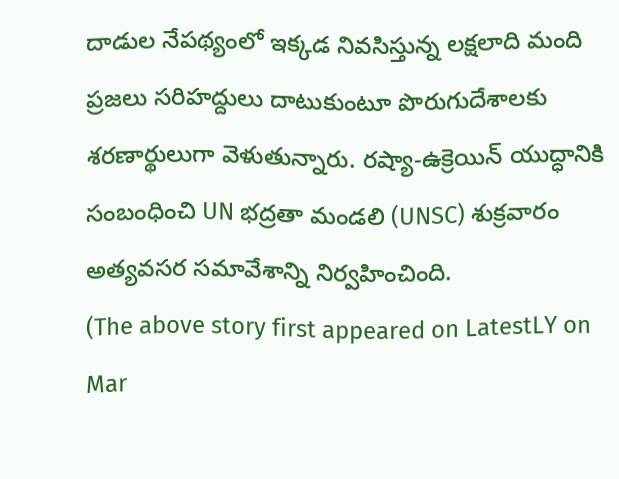దాడుల నేపథ్యంలో ఇక్కడ నివసిస్తున్న లక్షలాది మంది ప్రజలు సరిహద్దులు దాటుకుంటూ పొరుగుదేశాలకు శరణార్థులుగా వెళుతున్నారు. రష్యా-ఉక్రెయిన్ యుద్ధానికి సంబంధించి UN భద్రతా మండలి (UNSC) శుక్రవారం అత్యవసర సమావేశాన్ని నిర్వహించింది.
(The above story first appeared on LatestLY on Mar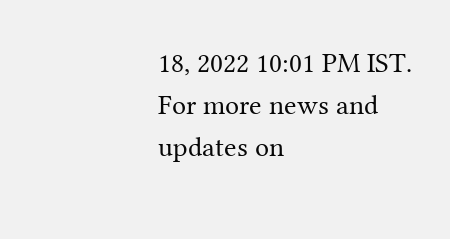18, 2022 10:01 PM IST. For more news and updates on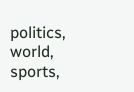politics, world, sports,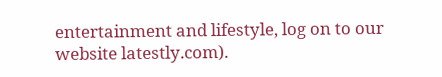entertainment and lifestyle, log on to our website latestly.com).